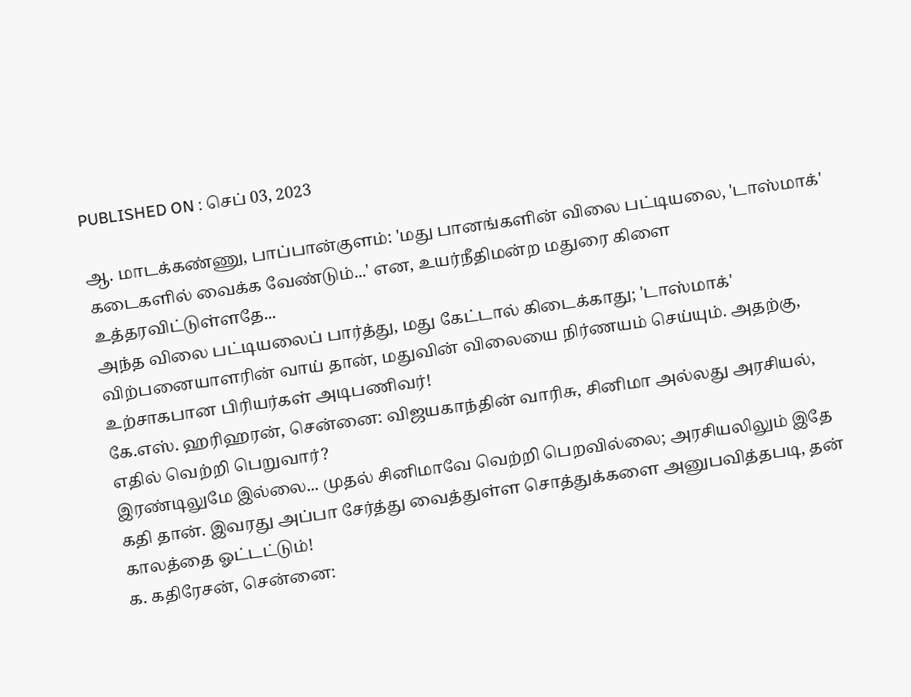PUBLISHED ON : செப் 03, 2023

ஆ. மாடக்கண்ணு, பாப்பான்குளம்: 'மது பானங்களின் விலை பட்டியலை, 'டாஸ்மாக்' கடைகளில் வைக்க வேண்டும்...' என, உயர்நீதிமன்ற மதுரை கிளை உத்தரவிட்டுள்ளதே...
அந்த விலை பட்டியலைப் பார்த்து, மது கேட்டால் கிடைக்காது; 'டாஸ்மாக்' விற்பனையாளரின் வாய் தான், மதுவின் விலையை நிர்ணயம் செய்யும். அதற்கு, உற்சாகபான பிரியர்கள் அடிபணிவர்!
கே.எஸ். ஹரிஹரன், சென்னை: விஜயகாந்தின் வாரிசு, சினிமா அல்லது அரசியல், எதில் வெற்றி பெறுவார்?
இரண்டிலுமே இல்லை... முதல் சினிமாவே வெற்றி பெறவில்லை; அரசியலிலும் இதே கதி தான். இவரது அப்பா சேர்த்து வைத்துள்ள சொத்துக்களை அனுபவித்தபடி, தன் காலத்தை ஓட்டட்டும்!
க. கதிரேசன், சென்னை: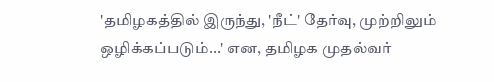'தமிழகத்தில் இருந்து, 'நீட்' தேர்வு, முற்றிலும் ஒழிக்கப்படும்...' என, தமிழக முதல்வர்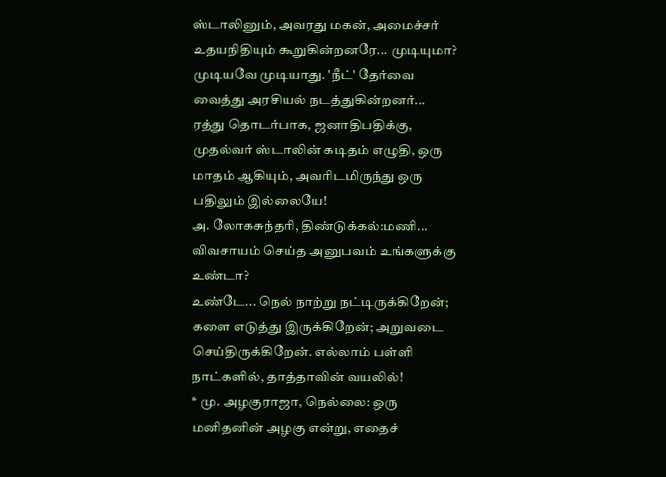ஸ்டாலினும், அவரது மகன், அமைச்சர் உதயநிதியும் கூறுகின்றனரே... முடியுமா?
முடியவே முடியாது. 'நீட்' தேர்வை வைத்து அரசியல் நடத்துகின்றனர்... ரத்து தொடர்பாக, ஜனாதிபதிக்கு, முதல்வர் ஸ்டாலின் கடிதம் எழுதி, ஒரு மாதம் ஆகியும், அவரிடமிருந்து ஒரு பதிலும் இல்லையே!
அ. லோகசுந்தரி, திண்டுக்கல்:மணி... விவசாயம் செய்த அனுபவம் உங்களுக்கு உண்டா?
உண்டே... நெல் நாற்று நட்டிருக்கிறேன்; களை எடுத்து இருக்கிறேன்; அறுவடை செய்திருக்கிறேன். எல்லாம் பள்ளி நாட்களில், தாத்தாவின் வயலில்!
* மு. அழகுராஜா, நெல்லை: ஒரு மனிதனின் அழகு என்று, எதைச்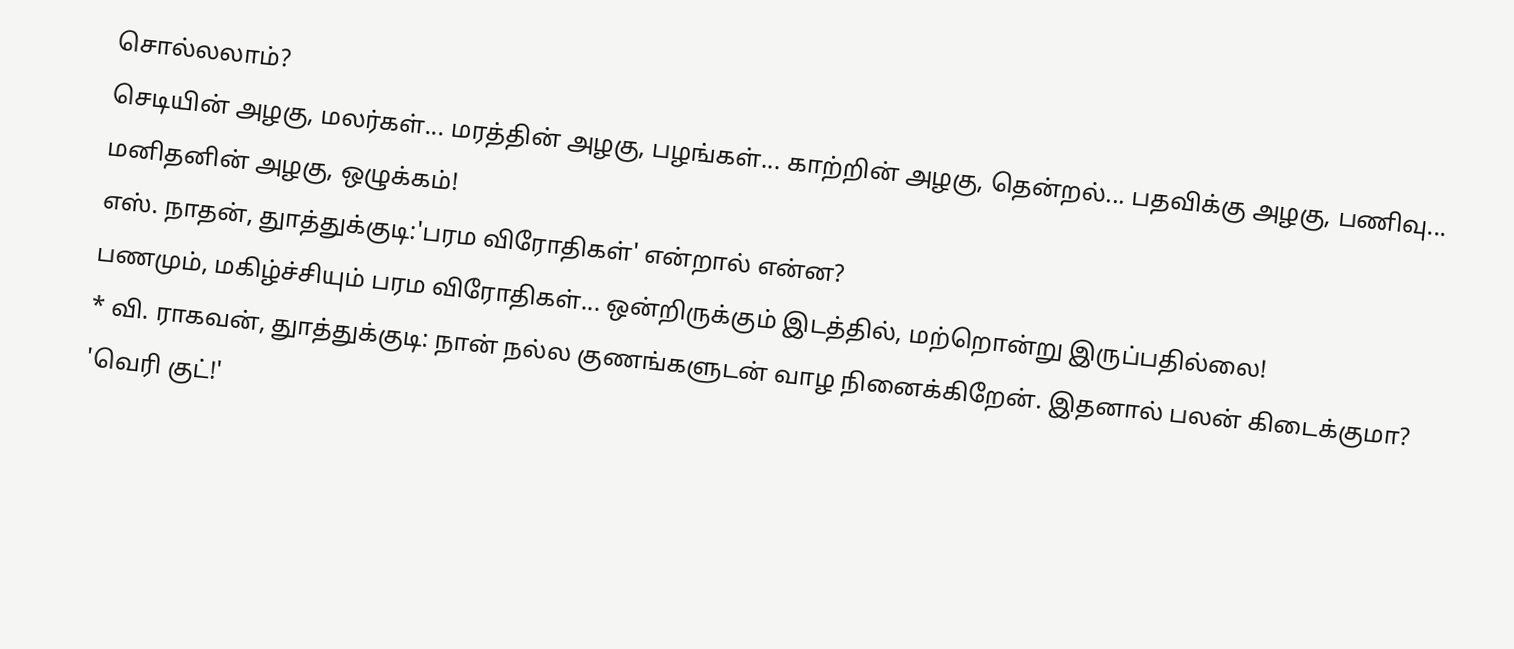சொல்லலாம்?
செடியின் அழகு, மலர்கள்... மரத்தின் அழகு, பழங்கள்... காற்றின் அழகு, தென்றல்... பதவிக்கு அழகு, பணிவு... மனிதனின் அழகு, ஒழுக்கம்!
எஸ். நாதன், துாத்துக்குடி:'பரம விரோதிகள்' என்றால் என்ன?
பணமும், மகிழ்ச்சியும் பரம விரோதிகள்... ஒன்றிருக்கும் இடத்தில், மற்றொன்று இருப்பதில்லை!
* வி. ராகவன், துாத்துக்குடி: நான் நல்ல குணங்களுடன் வாழ நினைக்கிறேன். இதனால் பலன் கிடைக்குமா?
'வெரி குட்!'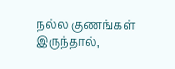நல்ல குணங்கள் இருந்தால்,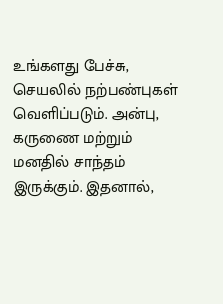உங்களது பேச்சு, செயலில் நற்பண்புகள் வெளிப்படும். அன்பு, கருணை மற்றும் மனதில் சாந்தம் இருக்கும். இதனால்,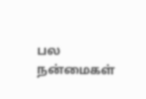பல நன்மைகள்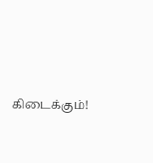கிடைக்கும்!